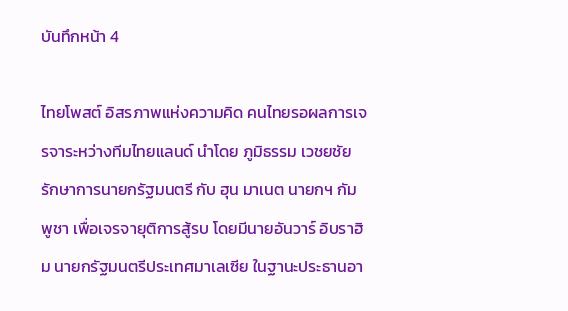บันทึกหน้า 4

ไทยโพสต์ อิสรภาพแห่งความคิด คนไทยรอผลการเจรจาระหว่างทีมไทยแลนด์ นำโดย ภูมิธรรม เวชยชัย รักษาการนายกรัฐมนตรี กับ ฮุน มาเนต นายกฯ กัมพูชา เพื่อเจรจายุติการสู้รบ โดยมีนายอันวาร์ อิบราฮิม นายกรัฐมนตรีประเทศมาเลเซีย ในฐานะประธานอา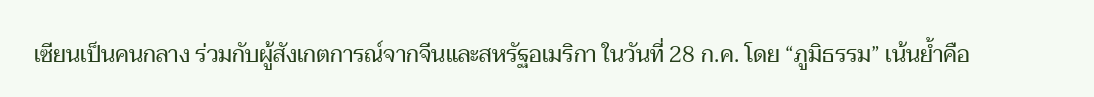เซียนเป็นคนกลาง ร่วมกับผู้สังเกตการณ์จากจีนและสหรัฐอเมริกา ในวันที่ 28 ก.ค. โดย “ภูมิธรรม” เน้นย้ำคือ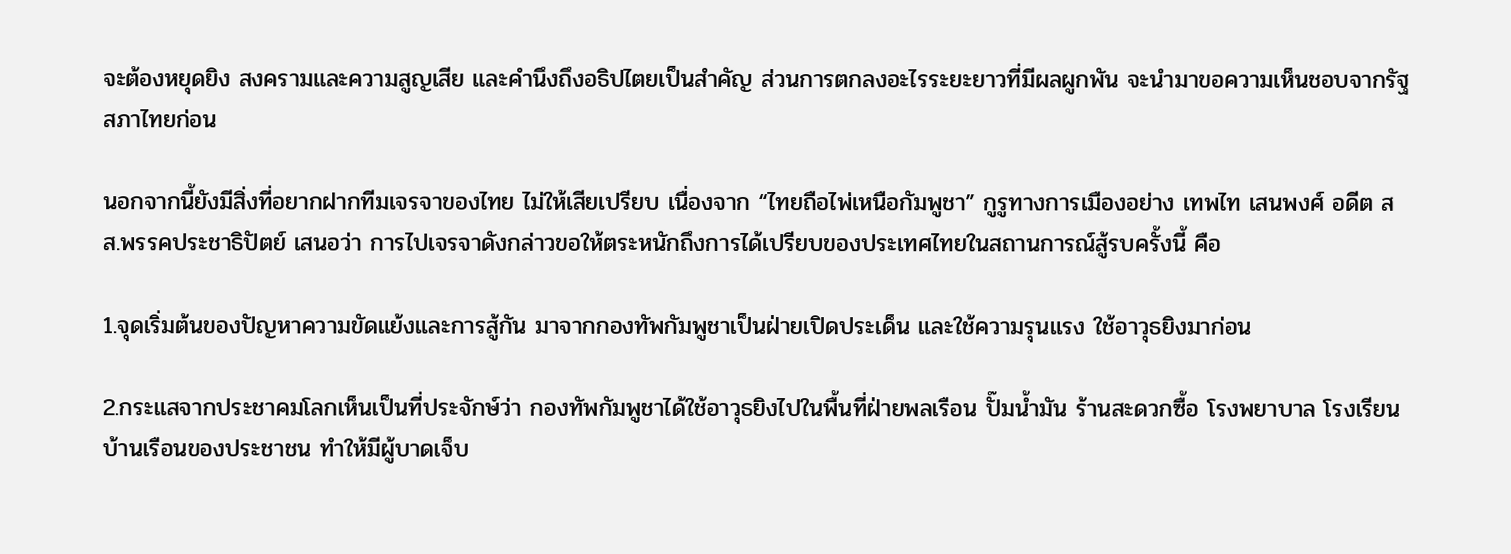จะต้องหยุดยิง สงครามและความสูญเสีย และคำนึงถึงอธิปไตยเป็นสำคัญ ส่วนการตกลงอะไรระยะยาวที่มีผลผูกพัน จะนำมาขอความเห็นชอบจากรัฐสภาไทยก่อน

นอกจากนี้ยังมีสิ่งที่อยากฝากทีมเจรจาของไทย ไม่ให้เสียเปรียบ เนื่องจาก “ไทยถือไพ่เหนือกัมพูชา” กูรูทางการเมืองอย่าง เทพไท เสนพงศ์ อดีต สส.พรรคประชาธิปัตย์ เสนอว่า การไปเจรจาดังกล่าวขอให้ตระหนักถึงการได้เปรียบของประเทศไทยในสถานการณ์สู้รบครั้งนี้ คือ

1.จุดเริ่มต้นของปัญหาความขัดแย้งและการสู้กัน มาจากกองทัพกัมพูชาเป็นฝ่ายเปิดประเด็น และใช้ความรุนแรง ใช้อาวุธยิงมาก่อน

2.กระแสจากประชาคมโลกเห็นเป็นที่ประจักษ์ว่า กองทัพกัมพูชาได้ใช้อาวุธยิงไปในพื้นที่ฝ่ายพลเรือน ปั๊มน้ำมัน ร้านสะดวกซื้อ โรงพยาบาล โรงเรียน บ้านเรือนของประชาชน ทำให้มีผู้บาดเจ็บ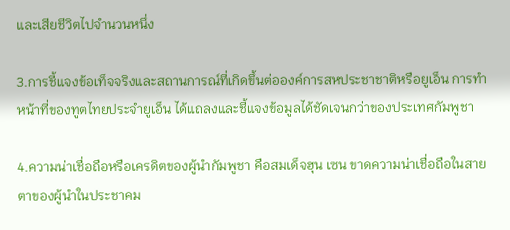และเสียชีวิตไปจำนวนหนึ่ง

3.การชี้แจงข้อเท็จจริงและสถานการณ์ที่เกิดขึ้นต่อองค์การสหประชาชาติหรือยูเอ็น การทำหน้าที่ของทูตไทยประจำยูเอ็น ได้แถลงและชี้แจงข้อมูลได้ชัดเจนกว่าของประเทศกัมพูชา

4.ความน่าเชื่อถือหรือเครดิตของผู้นำกัมพูชา คือสมเด็จฮุน เซน ขาดความน่าเชื่อถือในสายตาของผู้นำในประชาคม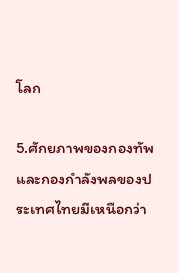โลก

5.ศักยภาพของกองทัพและกองกำลังพลของประเทศไทยมีเหนือกว่า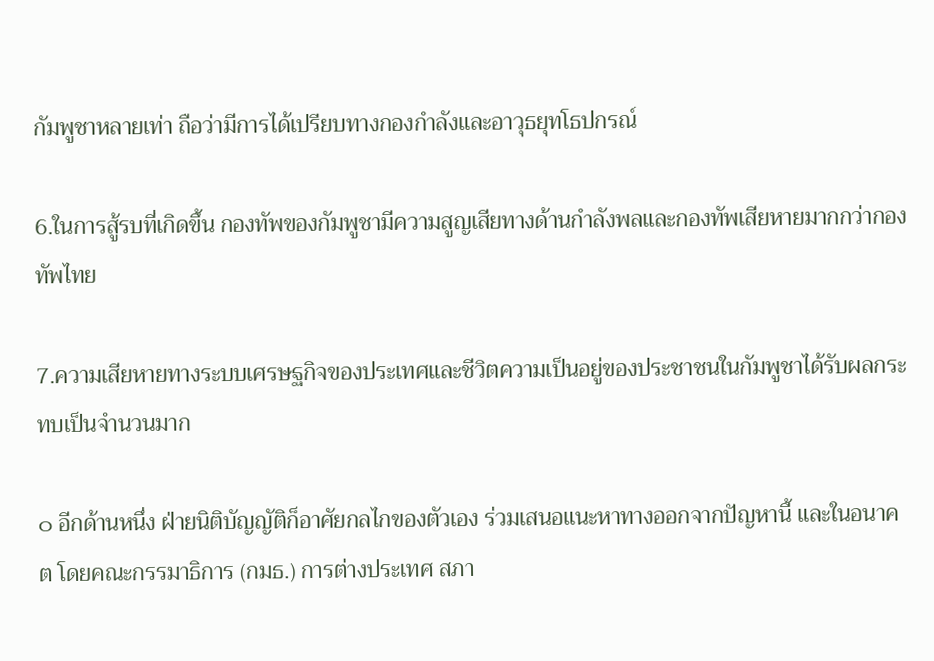กัมพูชาหลายเท่า ถือว่ามีการได้เปรียบทางกองกำลังและอาวุธยุทโธปกรณ์

6.ในการสู้รบที่เกิดขึ้น กองทัพของกัมพูชามีความสูญเสียทางด้านกำลังพลและกองทัพเสียหายมากกว่ากองทัพไทย

7.ความเสียหายทางระบบเศรษฐกิจของประเทศและชีวิตความเป็นอยู่ของประชาชนในกัมพูชาได้รับผลกระทบเป็นจำนวนมาก

๐ อีกด้านหนึ่ง ฝ่ายนิติบัญญัติก็อาศัยกลไกของตัวเอง ร่วมเสนอแนะหาทางออกจากปัญหานี้ และในอนาคต โดยคณะกรรมาธิการ (กมธ.) การต่างประเทศ สภา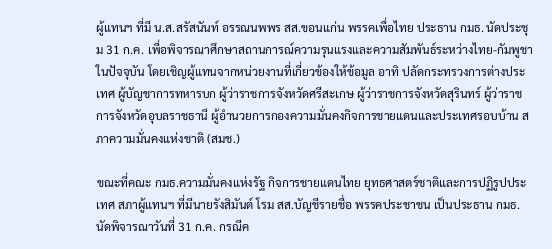ผู้แทนฯ ที่มี น.ส.สรัสนันท์ อรรณนพพร สส.ขอนแก่น พรรคเพื่อไทย ประธาน กมธ. นัดประชุม 31 ก.ค. เพื่อพิจารณาศึกษาสถานการณ์ความรุนแรงและความสัมพันธ์ระหว่างไทย-กัมพูชาในปัจจุบัน โดยเชิญผู้แทนจากหน่วยงานที่เกี่ยวข้องให้ข้อมูล อาทิ ปลัดกระทรวงการต่างประเทศ ผู้บัญชาการทหารบก ผู้ว่าราชการจังหวัดศรีสะเกษ ผู้ว่าราชการจังหวัดสุรินทร์ ผู้ว่าราชการจังหวัดอุบลราชธานี ผู้อำนวยการกองความมั่นคงกิจการชายแดนและประเทศรอบบ้าน สภาความมั่นคงแห่งชาติ (สมช.)

ขณะที่คณะ กมธ.ความมั่นคงแห่งรัฐ กิจการชายแดนไทย ยุทธศาสตร์ชาติและการปฏิรูปประเทศ สภาผู้แทนฯ ที่มีนายรังสิมันต์ โรม สส.บัญชีรายชื่อ พรรคประชาชน เป็นประธาน กมธ. นัดพิจารณาวันที่ 31 ก.ค. กรณีค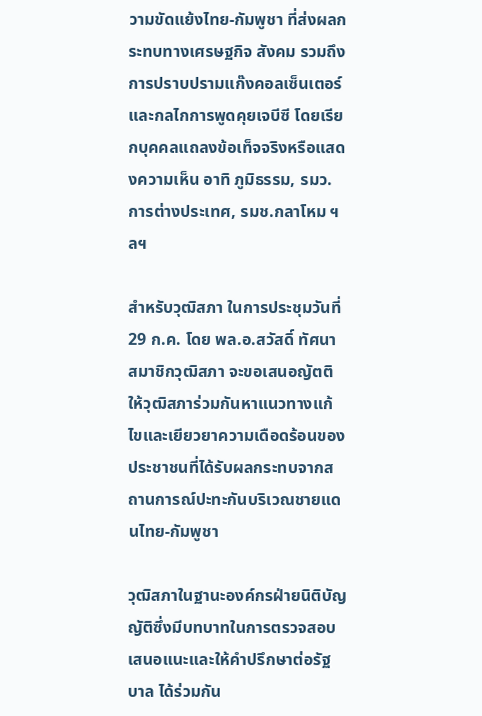วามขัดแย้งไทย-กัมพูชา ที่ส่งผลกระทบทางเศรษฐกิจ สังคม รวมถึงการปราบปรามแก๊งคอลเซ็นเตอร์ และกลไกการพูดคุยเจบีซี โดยเรียกบุคคลแถลงข้อเท็จจริงหรือแสดงความเห็น อาทิ ภูมิธรรม, รมว.การต่างประเทศ, รมช.กลาโหม ฯลฯ

สำหรับวุฒิสภา ในการประชุมวันที่ 29 ก.ค. โดย พล.อ.สวัสดิ์ ทัศนา สมาชิกวุฒิสภา จะขอเสนอญัตติให้วุฒิสภาร่วมกันหาแนวทางแก้ไขและเยียวยาความเดือดร้อนของประชาชนที่ได้รับผลกระทบจากสถานการณ์ปะทะกันบริเวณชายแดนไทย-กัมพูชา

วุฒิสภาในฐานะองค์กรฝ่ายนิติบัญญัติซึ่งมีบทบาทในการตรวจสอบ เสนอแนะและให้คำปรึกษาต่อรัฐบาล ได้ร่วมกัน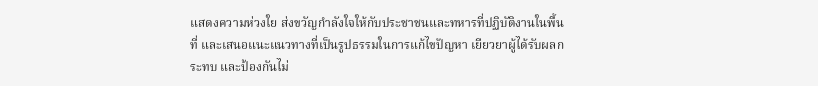แสดงความห่วงใย ส่งขวัญกำลังใจให้กับประชาชนและทหารที่ปฏิบัติงานในพื้นที่ และเสนอแนะแนวทางที่เป็นรูปธรรมในการแก้ไขปัญหา เยียวยาผู้ได้รับผลกระทบ และป้องกันไม่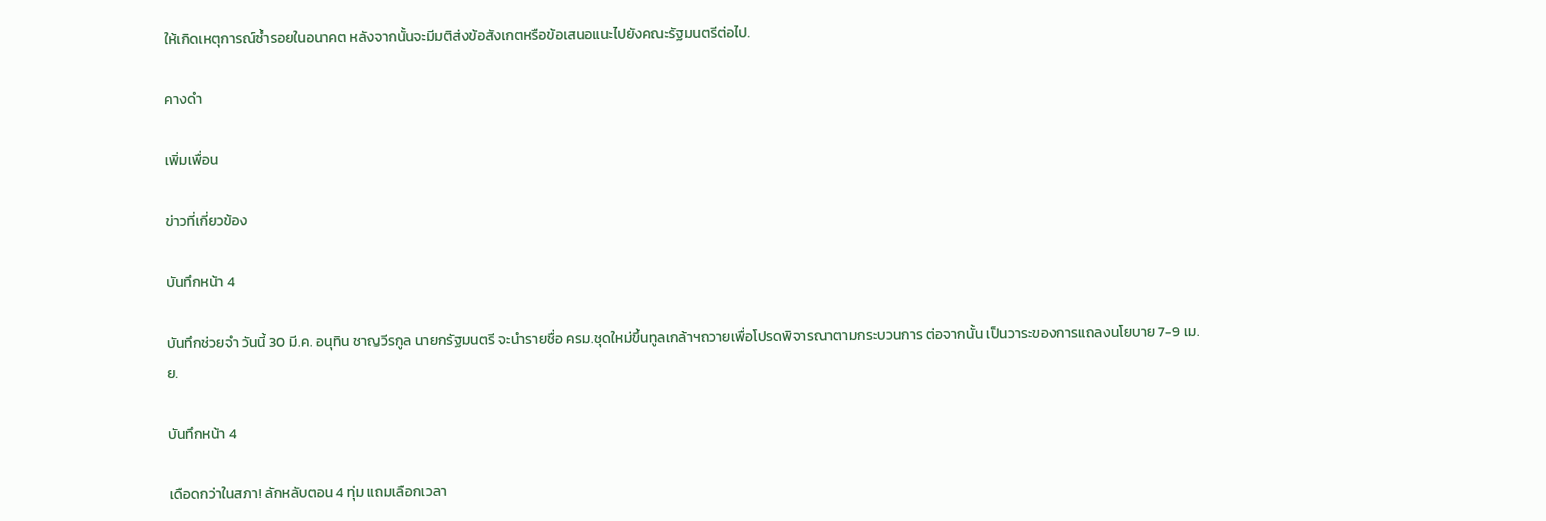ให้เกิดเหตุการณ์ซ้ำรอยในอนาคต หลังจากนั้นจะมีมติส่งข้อสังเกตหรือข้อเสนอแนะไปยังคณะรัฐมนตรีต่อไป.

คางดำ

เพิ่มเพื่อน

ข่าวที่เกี่ยวข้อง

บันทึกหน้า 4

บันทึกช่วยจำ วันนี้ 30 มี.ค. อนุทิน ชาญวีรกูล นายกรัฐมนตรี จะนำรายชื่อ ครม.ชุดใหม่ขึ้นทูลเกล้าฯถวายเพื่อโปรดพิจารณาตามกระบวนการ ต่อจากนั้น เป็นวาระของการแถลงนโยบาย 7-9 เม.ย.

บันทึกหน้า 4

เดือดกว่าในสภา! ลักหลับตอน 4 ทุ่ม แถมเลือกเวลา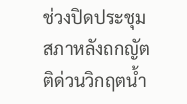ช่วงปิดประชุมสภาหลังถกญัตติด่วนวิกฤตน้ำ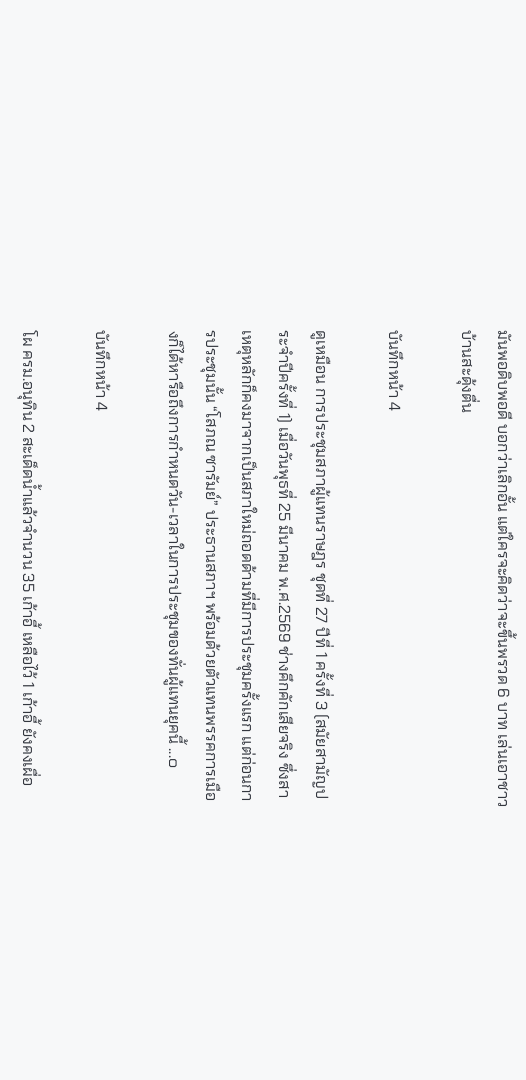มันพอดิบพอดี บอกว่าเลิกอั้น แต่ใครจะคิดว่าจะขึ้นพรวด 6 บาท เล่นเอาชาวบ้านสะดุ้งตื่น

บันทึกหน้า 4

ดูเหมือน การประชุมสภาผู้แทนราษฎร ชุดที่ 27 ปีที่ 1 ครั้งที่ 3 (สมัยสามัญประจำปีครั้งที่ 1) เมื่อวันพุธที่ 25 มีนาคม พ.ศ.2569 ช่างคึกคักเสียจริง ซึ่งสาเหตุหลักก็คงมาจากเป็นสภาใหม่ถอดด้ามที่มีการประชุมครั้งแรก แต่ก่อนการประชุมนั้น “โสภณ ซารัมย์” ประธานสภาฯ พร้อมด้วยตัวแทนพรรคการเมืองก็ได้หารือถึงการกำหนดวัน-เวลาในการประชุมของทั่นผู้แทนยุคนี้ ...๐

บันทึกหน้า 4

โผ ครม.อนุทิน 2 สะเด็ดน้ำแล้วจำนวน 35 เก้าอี้ เหลือไว้ 1 เก้าอี้ ยังคงเผื่อ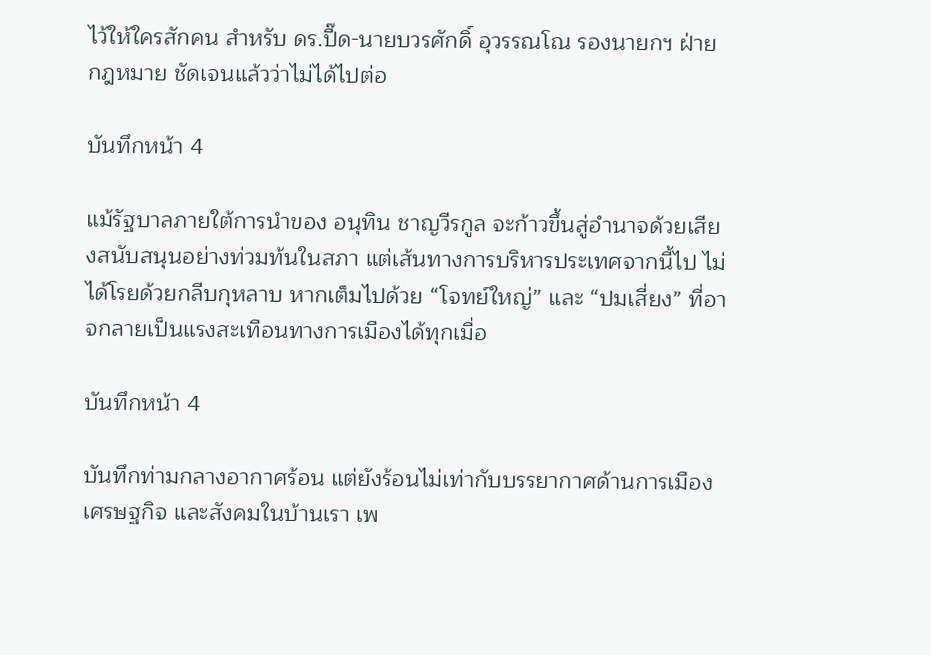ไว้ให้ใครสักคน สำหรับ ดร.ปื๊ด-นายบวรศักดิ์ อุวรรณโณ รองนายกฯ ฝ่ายกฎหมาย ชัดเจนแล้วว่าไม่ได้ไปต่อ

บันทึกหน้า 4

แม้รัฐบาลภายใต้การนำของ อนุทิน ชาญวีรกูล จะก้าวขึ้นสู่อำนาจด้วยเสียงสนับสนุนอย่างท่วมท้นในสภา แต่เส้นทางการบริหารประเทศจากนี้ไป ไม่ได้โรยด้วยกลีบกุหลาบ หากเต็มไปด้วย “โจทย์ใหญ่” และ “ปมเสี่ยง” ที่อาจกลายเป็นแรงสะเทือนทางการเมืองได้ทุกเมื่อ

บันทึกหน้า 4

บันทึกท่ามกลางอากาศร้อน แต่ยังร้อนไม่เท่ากับบรรยากาศด้านการเมือง เศรษฐกิจ และสังคมในบ้านเรา เพ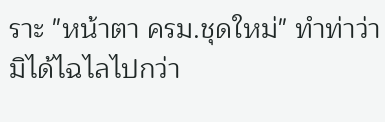ราะ "หน้าตา ครม.ชุดใหม่" ทำท่าว่ามิได้ไฉไลไปกว่า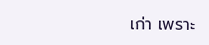เก่า เพราะ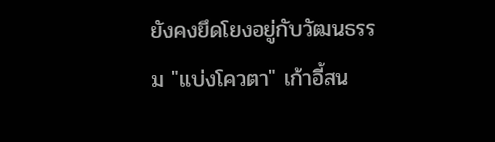ยังคงยึดโยงอยู่กับวัฒนธรรม "แบ่งโควตา" เก้าอี้สน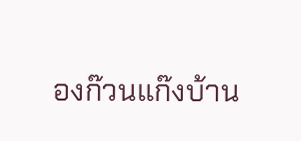องก๊วนแก๊งบ้าน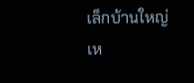เล็กบ้านใหญ่เห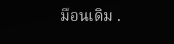มือนเดิม .